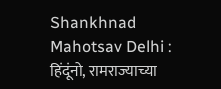Shankhnad Mahotsav Delhi : हिंदूंनो, रामराज्याच्या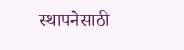स्थापनेसाठी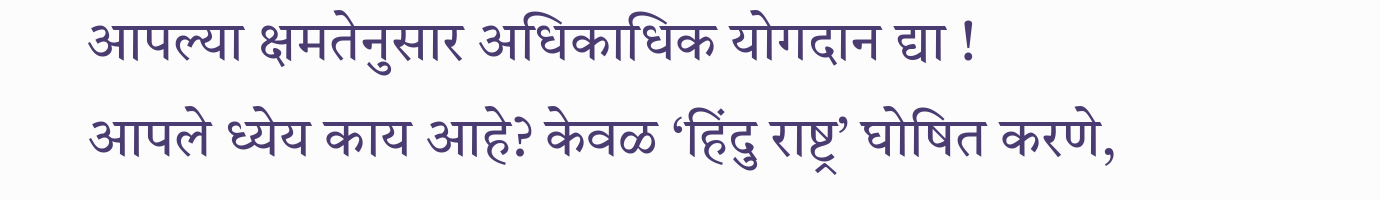आपल्या क्षमतेनुसार अधिकाधिक योगदान द्या !
आपले ध्येय काय आहे? केवळ ‘हिंदु राष्ट्र’ घोषित करणे,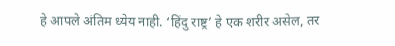हे आपले अंतिम ध्येय नाही. ‘हिंदु राष्ट्र’ हे एक शरीर असेल, तर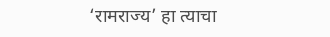‘रामराज्य’ हा त्याचा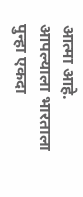आत्मा आहे. आपल्याला भारताला पुन्हा एकदा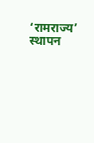‘रामराज्य’ स्थापन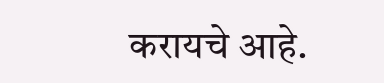करायचे आहे.